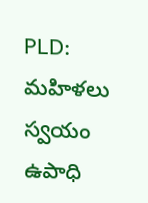PLD: మహిళలు స్వయం ఉపాధి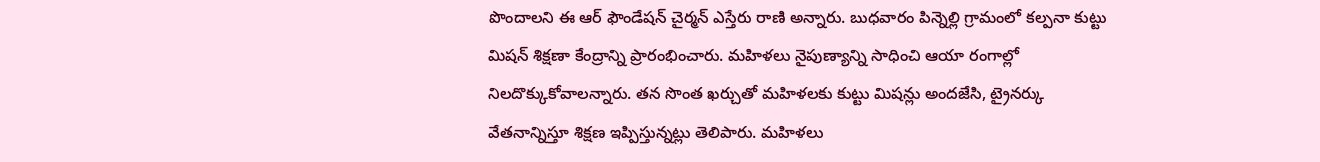పొందాలని ఈ ఆర్ ఫౌండేషన్ చైర్మన్ ఎస్తేరు రాణి అన్నారు. బుధవారం పిన్నెల్లి గ్రామంలో కల్పనా కుట్టు మిషన్ శిక్షణా కేంద్రాన్ని ప్రారంభించారు. మహిళలు నైపుణ్యాన్ని సాధించి ఆయా రంగాల్లో నిలదొక్కుకోవాలన్నారు. తన సొంత ఖర్చుతో మహిళలకు కుట్టు మిషన్లు అందజేసి, ట్రైనర్కు వేతనాన్నిస్తూ శిక్షణ ఇప్పిస్తున్నట్లు తెలిపారు. మహిళలు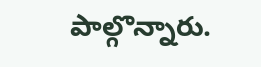పాల్గొన్నారు.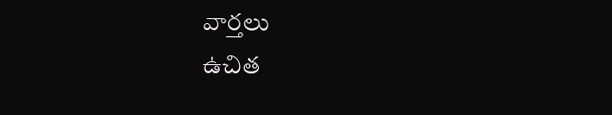వార్తలు
ఉచిత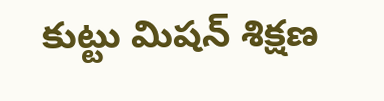కుట్టు మిషన్ శిక్షణ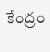కేంద్రం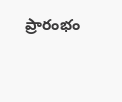ప్రారంభం